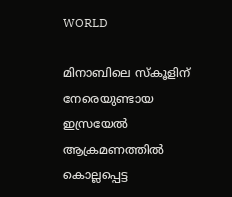WORLD

മിനാബിലെ സ്‌കൂളിന് നേരെയുണ്ടായ ഇസ്രയേല്‍ ആക്രമണത്തിൽ കൊല്ലപ്പെട്ട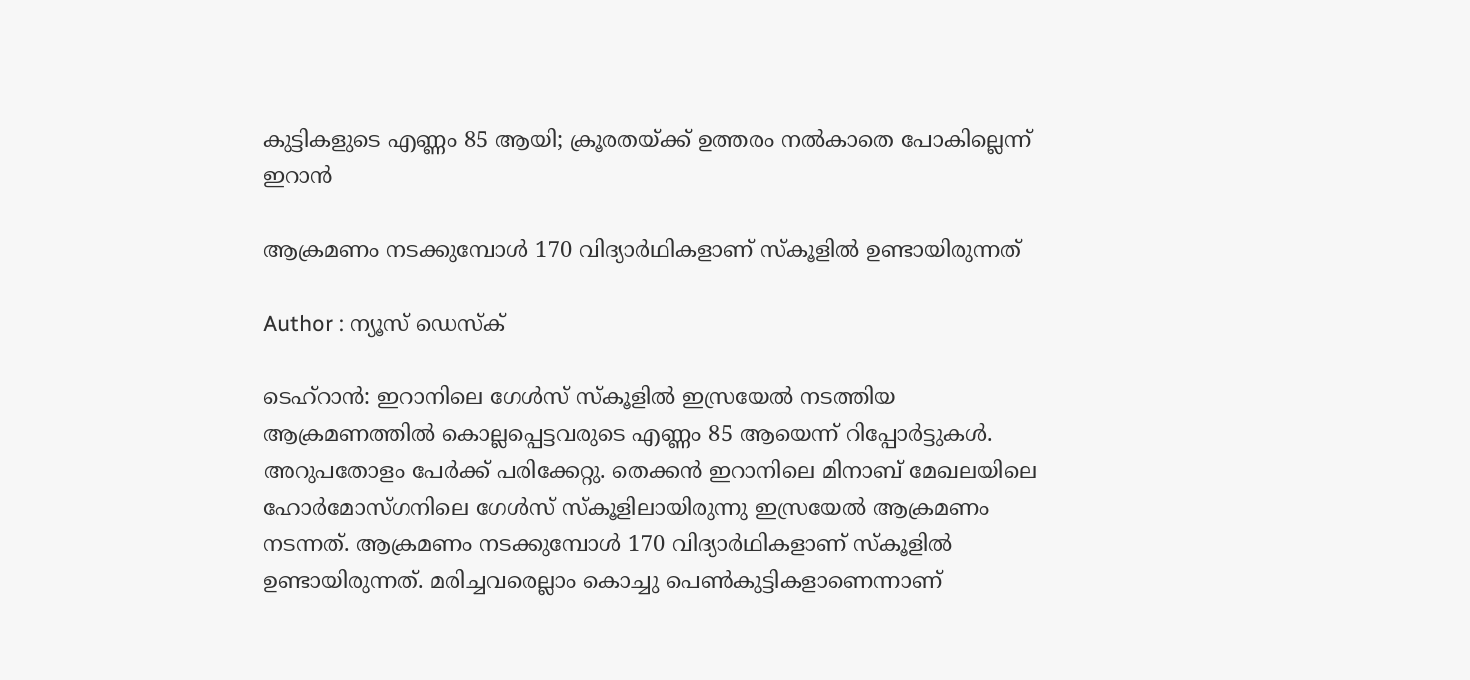കുട്ടികളുടെ എണ്ണം 85 ആയി; ക്രൂരതയ്ക്ക് ഉത്തരം നൽകാതെ പോകില്ലെന്ന് ഇറാൻ

ആക്രമണം നടക്കുമ്പോള്‍ 170 വിദ്യാര്‍ഥികളാണ് സ്‌കൂളില്‍ ഉണ്ടായിരുന്നത്

Author : ന്യൂസ് ഡെസ്ക്

ടെഹ്‌റാൻ: ഇറാനിലെ ഗേള്‍സ് സ്‌കൂളില്‍ ഇസ്രയേല്‍ നടത്തിയ ആക്രമണത്തില്‍ കൊല്ലപ്പെട്ടവരുടെ എണ്ണം 85 ആയെന്ന് റിപ്പോർട്ടുകൾ. അറുപതോളം പേര്‍ക്ക് പരിക്കേറ്റു. തെക്കൻ ഇറാനിലെ മിനാബ് മേഖലയിലെ ഹോര്‍മോസ്ഗനിലെ ഗേള്‍സ് സ്‌കൂളിലായിരുന്നു ഇസ്രയേല്‍ ആക്രമണം നടന്നത്. ആക്രമണം നടക്കുമ്പോള്‍ 170 വിദ്യാര്‍ഥികളാണ് സ്‌കൂളില്‍ ഉണ്ടായിരുന്നത്. മരിച്ചവരെല്ലാം കൊച്ചു പെൺകുട്ടികളാണെന്നാണ്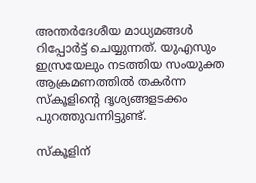അന്തർദേശീയ മാധ്യമങ്ങൾ റിപ്പോർട്ട് ചെയ്യുന്നത്. യുഎസും ഇസ്രയേലും നടത്തിയ സംയുക്ത ആക്രമണത്തിൽ തകർന്ന സ്കൂളിന്‍റെ ദൃശ്യങ്ങളടക്കം പുറത്തുവന്നിട്ടുണ്ട്.

സ്‌കൂളിന്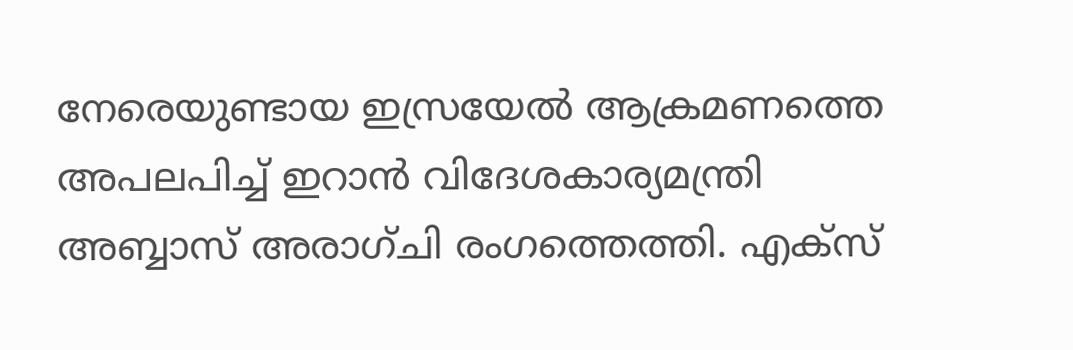നേരെയുണ്ടായ ഇസ്രയേല്‍ ആക്രമണത്തെ അപലപിച്ച് ഇറാന്‍ വിദേശകാര്യമന്ത്രി അബ്ബാസ് അരാഗ്ചി രംഗത്തെത്തി. എക്സ്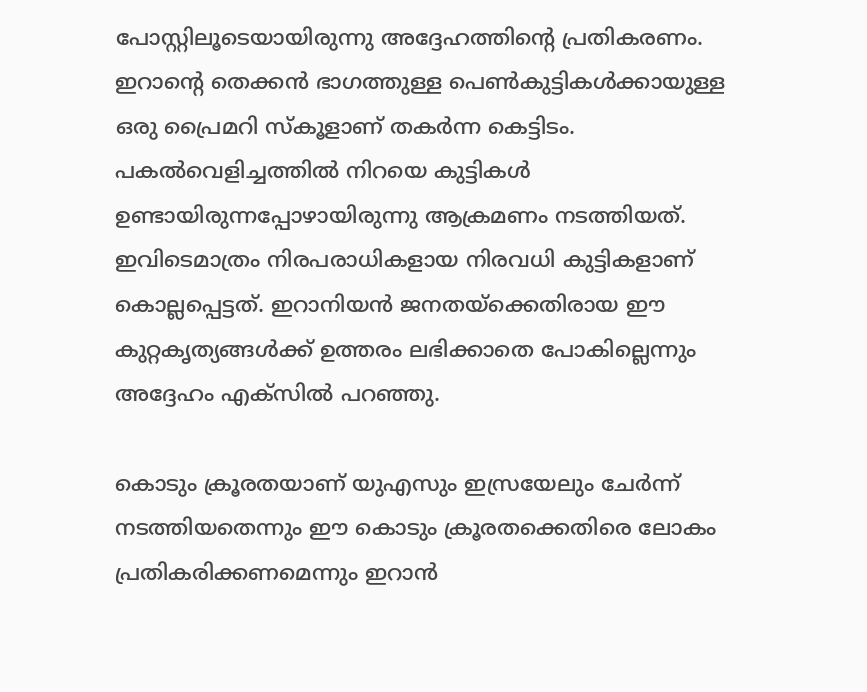പോസ്റ്റിലൂടെയായിരുന്നു അദ്ദേഹത്തിന്റെ പ്രതികരണം. ഇറാന്റെ തെക്കൻ ഭാഗത്തുള്ള പെൺകുട്ടികൾക്കായുള്ള ഒരു പ്രൈമറി സ്കൂളാണ് തകർന്ന കെട്ടിടം. പകല്‍വെളിച്ചത്തില്‍ നിറയെ കുട്ടികള്‍ ഉണ്ടായിരുന്നപ്പോഴായിരുന്നു ആക്രമണം നടത്തിയത്. ഇവിടെമാത്രം നിരപരാധികളായ നിരവധി കുട്ടികളാണ് കൊല്ലപ്പെട്ടത്. ഇറാനിയൻ ജനതയ്‌ക്കെതിരായ ഈ കുറ്റകൃത്യങ്ങൾക്ക് ഉത്തരം ലഭിക്കാതെ പോകില്ലെന്നും അദ്ദേഹം എക്‌സിൽ പറഞ്ഞു.

കൊടും ക്രൂരതയാണ് യുഎസും ഇസ്രയേലും ചേർന്ന് നടത്തിയതെന്നും ഈ കൊടും ക്രൂരതക്കെതിരെ ലോകം പ്രതികരിക്കണമെന്നും ഇറാൻ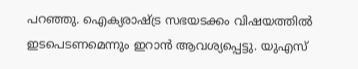പറഞ്ഞു. ഐക്യരാഷ്ട്ര സഭയടക്കം വിഷയത്തിൽ ഇടപെടണമെന്നും ഇറാൻ ആവശ്യപ്പെട്ടു. യുഎസ്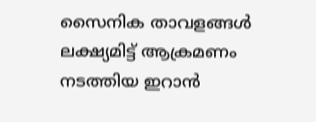സൈനിക താവളങ്ങൾ ലക്ഷ്യമിട്ട് ആക്രമണം നടത്തിയ ഇറാൻ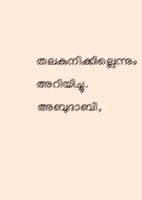തലകുനിക്കില്ലെന്നും അറിയിച്ചു. അബുദാബി,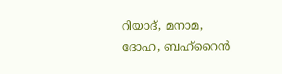റിയാദ്, മനാമ, ദോഹ, ബഹ്റൈൻ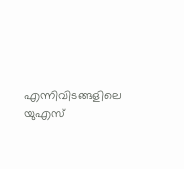എന്നിവിടങ്ങളിലെ യുഎസ്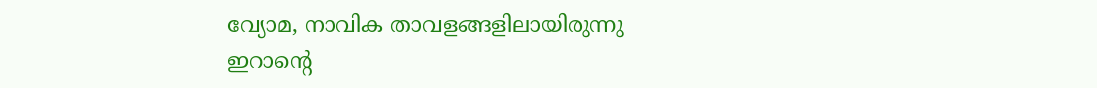വ്യോമ, നാവിക താവളങ്ങളിലായിരുന്നു ഇറാന്റെ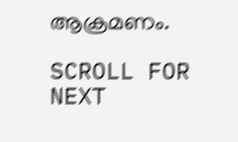ആക്രമണം.

SCROLL FOR NEXT